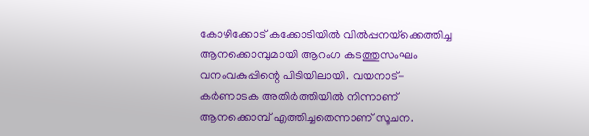കോഴിക്കോട് കക്കോടിയിൽ വില്‍പ്പനയ്‌ക്കെത്തിച്ച ആനക്കൊമ്പുമായി ആറംഗ കടത്തുസംഘം വനംവകുപ്പിന്റെ പിടിയിലായി. വയനാട്-കര്‍ണാടക അതിര്‍ത്തിയില്‍ നിന്നാണ് ആനക്കൊമ്പ് എത്തിച്ചതെന്നാണ് സൂചന.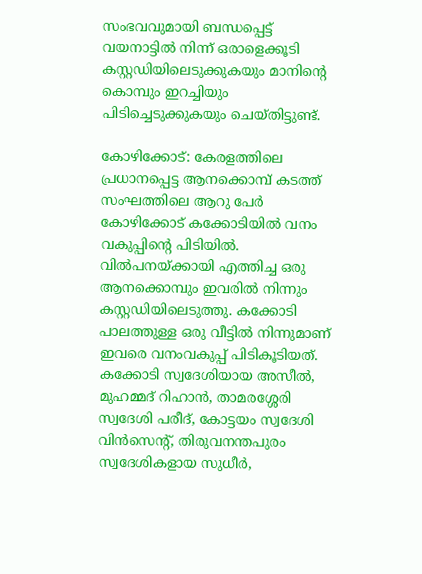സംഭവവുമായി ബന്ധപ്പെട്ട് വയനാട്ടിൽ നിന്ന് ഒരാളെക്കൂടി കസ്റ്റഡിയിലെടുക്കുകയും മാനിന്റെ കൊമ്പും ഇറച്ചിയും പിടിച്ചെടുക്കുകയും ചെയ്തിട്ടുണ്ട്.

കോഴിക്കോട്: കേരളത്തിലെ പ്രധാനപ്പെട്ട ആനക്കൊമ്പ് കടത്ത് സംഘത്തിലെ ആറു പേര്‍ കോഴിക്കോട് കക്കോടിയില്‍ വനം വകുപ്പിന്റെ പിടിയില്‍. വില്‍പനയ്ക്കായി എത്തിച്ച ഒരു ആനക്കൊമ്പും ഇവരില്‍ നിന്നും കസ്റ്റഡിയിലെടുത്തു. കക്കോടി പാലത്തുള്ള ഒരു വീട്ടില്‍ നിന്നുമാണ് ഇവരെ വനംവകുപ്പ് പിടികൂടിയത്. കക്കോടി സ്വദേശിയായ അസീല്‍, മുഹമ്മദ് റിഹാന്‍, താമരശ്ശേരി സ്വദേശി പരീദ്, കോട്ടയം സ്വദേശി വിന്‍സെന്റ്, തിരുവനന്തപുരം സ്വദേശികളായ സുധീര്‍,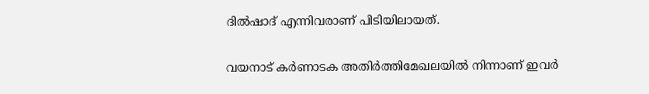ദില്‍ഷാദ് എന്നിവരാണ് പിടിയിലായത്.

വയനാട് കര്‍ണാടക അതിര്‍ത്തിമേഖലയില്‍ നിന്നാണ് ഇവര്‍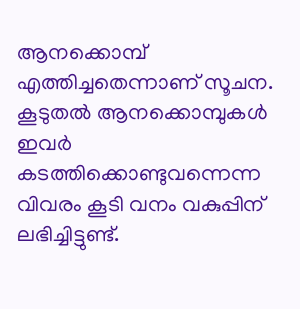ആനക്കൊമ്പ് എത്തിച്ചതെന്നാണ് സൂചന. കൂടുതല്‍ ആനക്കൊമ്പുകള്‍ ഇവര്‍ കടത്തിക്കൊണ്ടുവന്നെന്ന വിവരം കൂടി വനം വകുപ്പിന് ലഭിച്ചിട്ടുണ്ട്.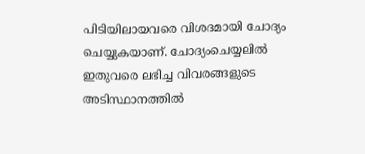പിടിയിലായവരെ വിശദമായി ചോദ്യം ചെയ്യുകയാണ്. ചോദ്യംചെയ്യലിൽ ഇതുവരെ ലഭിച്ച വിവരങ്ങളുടെ അടിസ്ഥാനത്തിൽ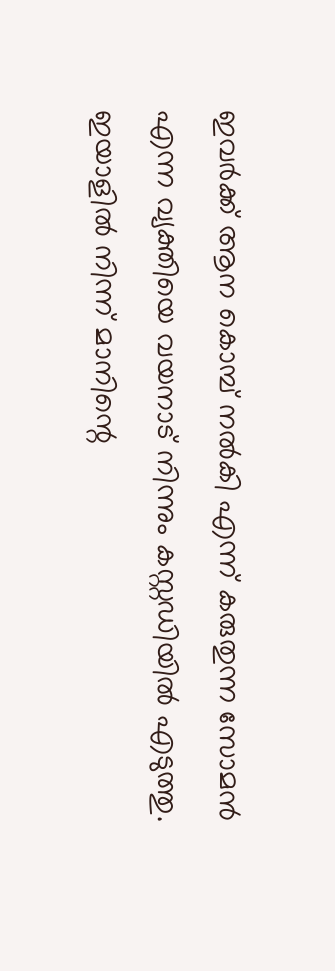ഇവർക്ക് ആന കൊമ്പ് നൽകി എന്ന് കരുതുന്ന സോമൻ എന്ന വ്യക്തിയെ വയനാട് നിന്നും കസ്റ്റഡിയിൽ എടുത്തു. ഇയാളിൽ നിന്ന് മാനിന്റെ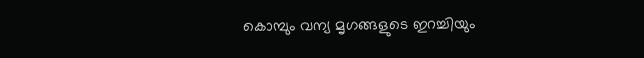കൊമ്പും വന്യ മൃഗങ്ങളുടെ ഇറച്ചിയും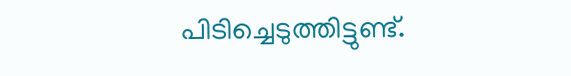പിടിച്ചെടുത്തിട്ടുണ്ട്.